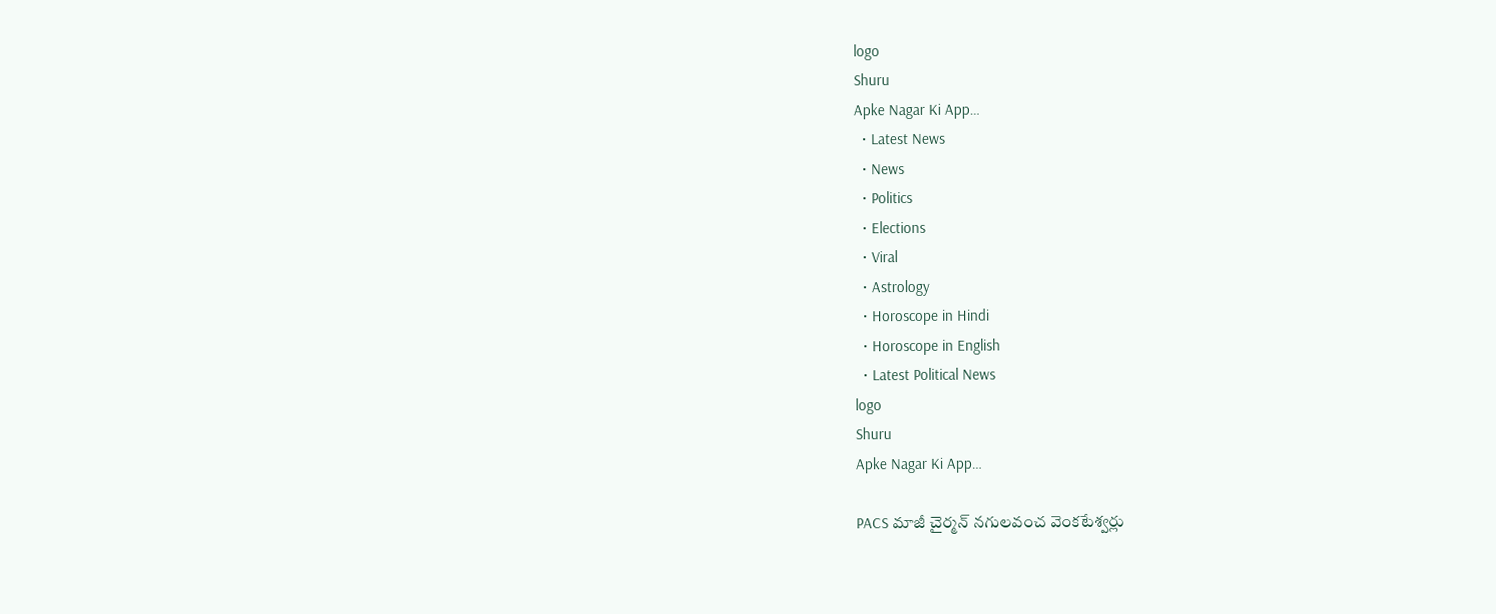logo
Shuru
Apke Nagar Ki App…
  • Latest News
  • News
  • Politics
  • Elections
  • Viral
  • Astrology
  • Horoscope in Hindi
  • Horoscope in English
  • Latest Political News
logo
Shuru
Apke Nagar Ki App…

PACS మాజీ చైర్మన్ నగులవంచ వెంకటేశ్వర్లు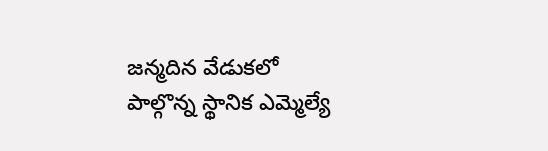జన్మదిన వేడుకలో పాల్గొన్న స్థానిక ఎమ్మెల్యే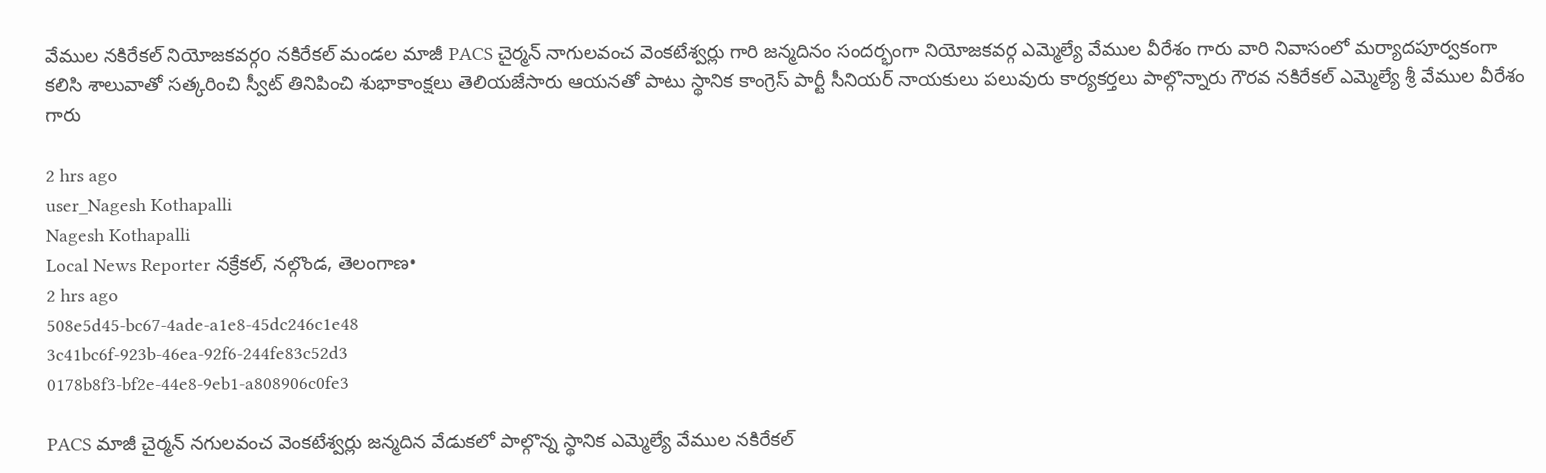వేముల నకిరేకల్ నియోజకవర్గo నకిరేకల్ మండల మాజీ PACS చైర్మన్ నాగులవంచ వెంకటేశ్వర్లు గారి జన్మదినం సందర్భంగా నియోజకవర్గ ఎమ్మెల్యే వేముల వీరేశం గారు వారి నివాసంలో మర్యాదపూర్వకంగా కలిసి శాలువాతో సత్కరించి స్వీట్ తినిపించి శుభాకాంక్షలు తెలియజేసారు ఆయనతో పాటు స్థానిక కాంగ్రెస్ పార్టీ సీనియర్ నాయకులు పలువురు కార్యకర్తలు పాల్గొన్నారు గౌరవ నకిరేకల్ ఎమ్మెల్యే శ్రీ వేముల వీరేశం గారు

2 hrs ago
user_Nagesh Kothapalli
Nagesh Kothapalli
Local News Reporter నక్రేకల్, నల్గొండ, తెలంగాణ•
2 hrs ago
508e5d45-bc67-4ade-a1e8-45dc246c1e48
3c41bc6f-923b-46ea-92f6-244fe83c52d3
0178b8f3-bf2e-44e8-9eb1-a808906c0fe3

PACS మాజీ చైర్మన్ నగులవంచ వెంకటేశ్వర్లు జన్మదిన వేడుకలో పాల్గొన్న స్థానిక ఎమ్మెల్యే వేముల నకిరేకల్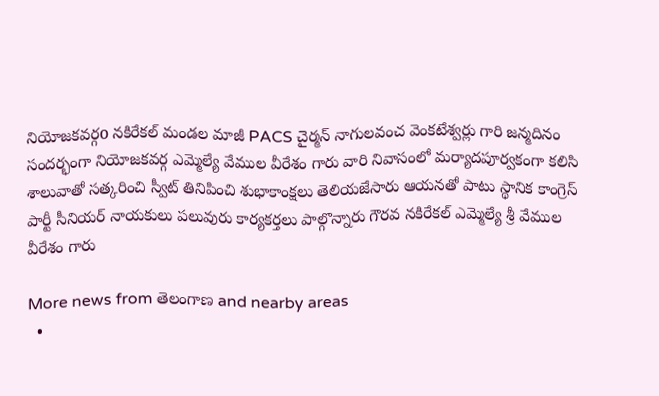నియోజకవర్గo నకిరేకల్ మండల మాజీ PACS చైర్మన్ నాగులవంచ వెంకటేశ్వర్లు గారి జన్మదినం సందర్భంగా నియోజకవర్గ ఎమ్మెల్యే వేముల వీరేశం గారు వారి నివాసంలో మర్యాదపూర్వకంగా కలిసి శాలువాతో సత్కరించి స్వీట్ తినిపించి శుభాకాంక్షలు తెలియజేసారు ఆయనతో పాటు స్థానిక కాంగ్రెస్ పార్టీ సీనియర్ నాయకులు పలువురు కార్యకర్తలు పాల్గొన్నారు గౌరవ నకిరేకల్ ఎమ్మెల్యే శ్రీ వేముల వీరేశం గారు

More news from తెలంగాణ and nearby areas
  •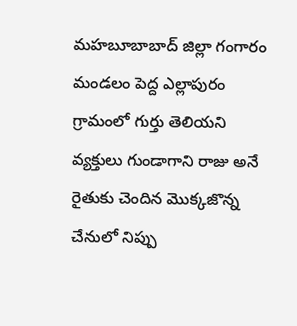మహబూబాబాద్ జిల్లా గంగారం మండలం పెద్ద ఎల్లాపురం గ్రామంలో గుర్తు తెలియని వ్యక్తులు గుండాగాని రాజు అనే రైతుకు చెందిన మొక్కజొన్న చేనులో నిప్పు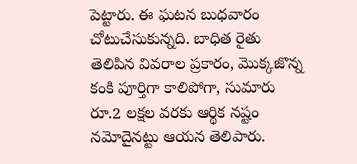పెట్టారు. ఈ ఘటన బుధవారం చోటుచేసుకున్నది. బాధిత రైతు తెలిపిన వివరాల ప్రకారం, మొక్కజొన్న కంకి పూర్తిగా కాలిపోగా, సుమారు రూ.2 లక్షల వరకు ఆర్థిక నష్టం నమోదైనట్టు ఆయన తెలిపారు.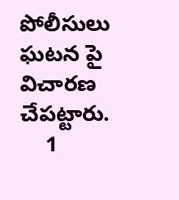పోలీసులు ఘటన పై విచారణ చేపట్టారు.
    1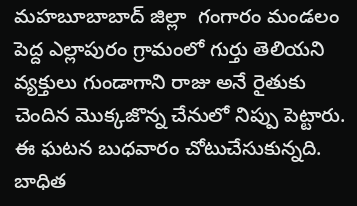మహబూబాబాద్ జిల్లా  గంగారం మండలం పెద్ద ఎల్లాపురం గ్రామంలో గుర్తు తెలియని వ్యక్తులు గుండాగాని రాజు అనే రైతుకు చెందిన మొక్కజొన్న చేనులో నిప్పు పెట్టారు. ఈ ఘటన బుధవారం చోటుచేసుకున్నది. బాధిత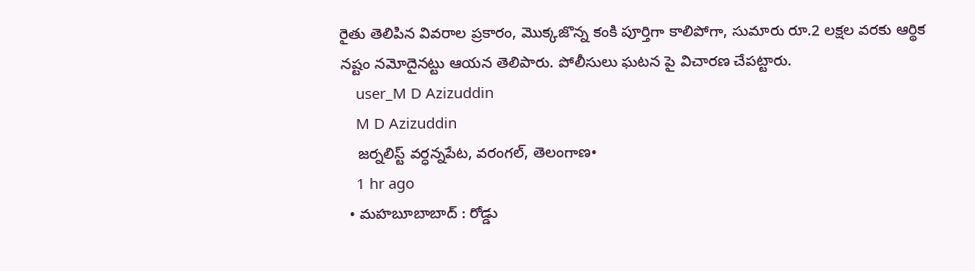రైతు తెలిపిన వివరాల ప్రకారం, మొక్కజొన్న కంకి పూర్తిగా కాలిపోగా, సుమారు రూ.2 లక్షల వరకు ఆర్థిక నష్టం నమోదైనట్టు ఆయన తెలిపారు. పోలీసులు ఘటన పై విచారణ చేపట్టారు.
    user_M D Azizuddin
    M D Azizuddin
    జర్నలిస్ట్ వర్ధన్నపేట, వరంగల్, తెలంగాణ•
    1 hr ago
  • మహబూబాబాద్ : రోడ్డు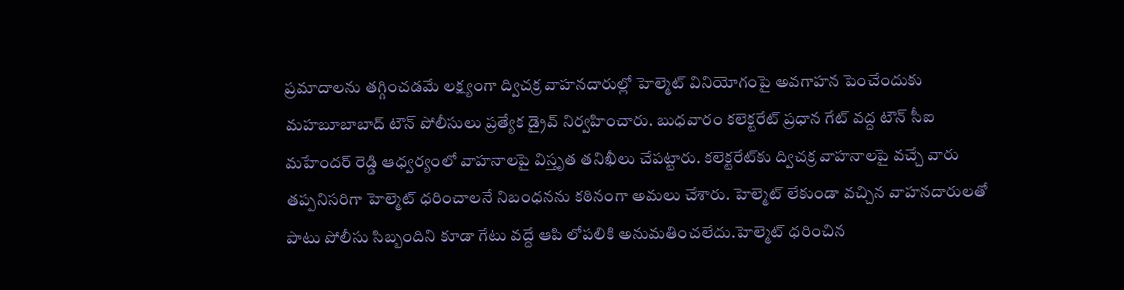ప్రమాదాలను తగ్గించడమే లక్ష్యంగా ద్విచక్ర వాహనదారుల్లో హెల్మెట్ వినియోగంపై అవగాహన పెంచేందుకు మహబూబాబాద్ టౌన్ పోలీసులు ప్రత్యేక డ్రైవ్ నిర్వహించారు. బుధవారం కలెక్టరేట్ ప్రధాన గేట్ వద్ద టౌన్ సీఐ మహేందర్ రెడ్డి ఆధ్వర్యంలో వాహనాలపై విస్తృత తనిఖీలు చేపట్టారు. కలెక్టరేట్‌కు ద్విచక్ర వాహనాలపై వచ్చే వారు తప్పనిసరిగా హెల్మెట్ ధరించాలనే నిబంధనను కఠినంగా అమలు చేశారు. హెల్మెట్ లేకుండా వచ్చిన వాహనదారులతో పాటు పోలీసు సిబ్బందిని కూడా గేటు వద్దే ఆపి లోపలికి అనుమతించలేదు.హెల్మెట్ ధరించిన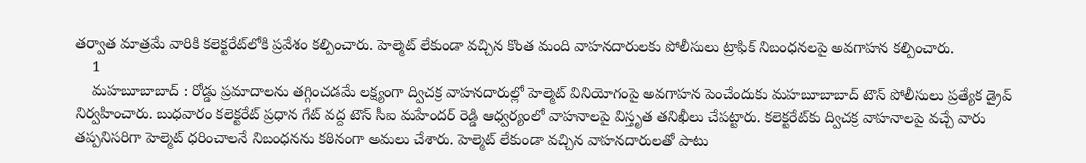తర్వాత మాత్రమే వారికి కలెక్టరేట్‌లోకి ప్రవేశం కల్పించారు. హెల్మెట్ లేకుండా వచ్చిన కొంత మంది వాహనదారులకు పోలీసులు ట్రాఫిక్ నిబంధనలపై అవగాహన కల్పించారు.
    1
    మహబూబాబాద్ : రోడ్డు ప్రమాదాలను తగ్గించడమే లక్ష్యంగా ద్విచక్ర వాహనదారుల్లో హెల్మెట్ వినియోగంపై అవగాహన పెంచేందుకు మహబూబాబాద్ టౌన్ పోలీసులు ప్రత్యేక డ్రైవ్ నిర్వహించారు. బుధవారం కలెక్టరేట్ ప్రధాన గేట్ వద్ద టౌన్ సీఐ మహేందర్ రెడ్డి ఆధ్వర్యంలో వాహనాలపై విస్తృత తనిఖీలు చేపట్టారు. కలెక్టరేట్‌కు ద్విచక్ర వాహనాలపై వచ్చే వారు తప్పనిసరిగా హెల్మెట్ ధరించాలనే నిబంధనను కఠినంగా అమలు చేశారు. హెల్మెట్ లేకుండా వచ్చిన వాహనదారులతో పాటు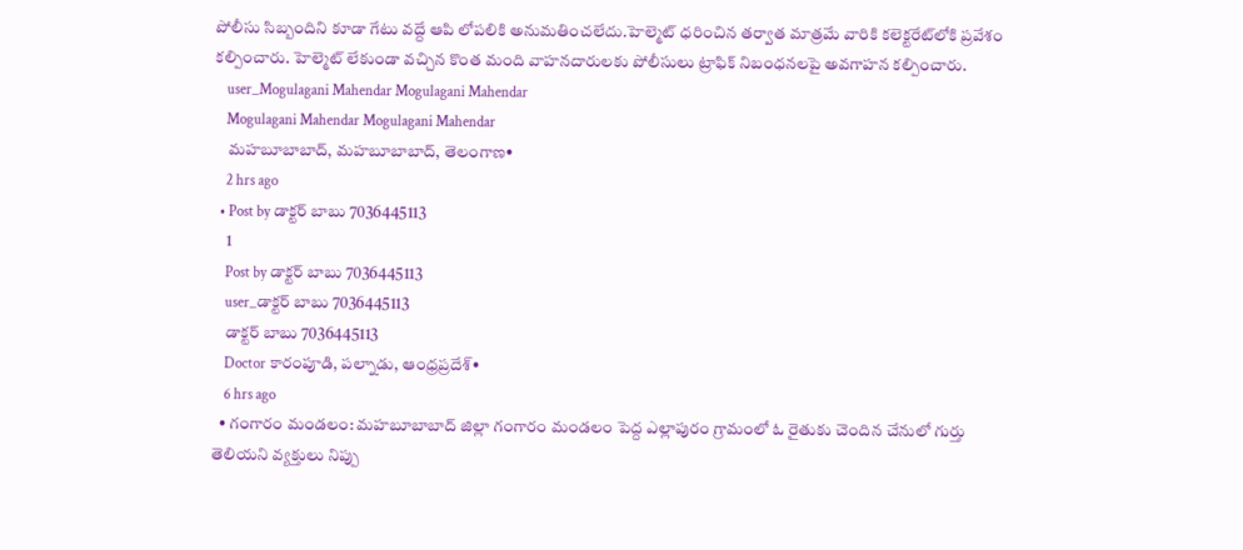పోలీసు సిబ్బందిని కూడా గేటు వద్దే ఆపి లోపలికి అనుమతించలేదు.హెల్మెట్ ధరించిన తర్వాత మాత్రమే వారికి కలెక్టరేట్‌లోకి ప్రవేశం కల్పించారు. హెల్మెట్ లేకుండా వచ్చిన కొంత మంది వాహనదారులకు పోలీసులు ట్రాఫిక్ నిబంధనలపై అవగాహన కల్పించారు.
    user_Mogulagani Mahendar Mogulagani Mahendar
    Mogulagani Mahendar Mogulagani Mahendar
    మహబూబాబాద్, మహబూబాబాద్, తెలంగాణ•
    2 hrs ago
  • Post by డాక్టర్ బాబు 7036445113
    1
    Post by డాక్టర్ బాబు 7036445113
    user_డాక్టర్ బాబు 7036445113
    డాక్టర్ బాబు 7036445113
    Doctor కారంపూడి, పల్నాడు, ఆంధ్రప్రదేశ్•
    6 hrs ago
  • గంగారం మండలం: మహబూబాబాద్ జిల్లా గంగారం మండలం పెద్ద ఎల్లాపురం గ్రామంలో ఓ రైతుకు చెందిన చేనులో గుర్తు తెలియని వ్యక్తులు నిప్పు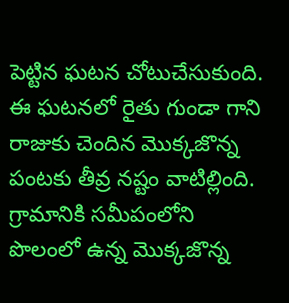పెట్టిన ఘటన చోటుచేసుకుంది. ఈ ఘటనలో రైతు గుండా గాని రాజుకు చెందిన మొక్కజొన్న పంటకు తీవ్ర నష్టం వాటిల్లింది. గ్రామానికి సమీపంలోని పొలంలో ఉన్న మొక్కజొన్న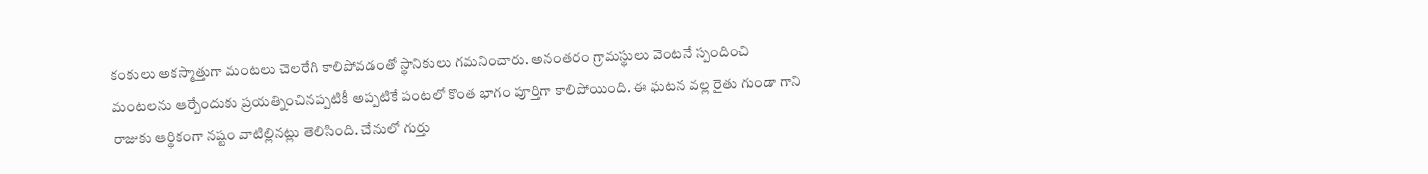కంకులు అకస్మాత్తుగా మంటలు చెలరేగి కాలిపోవడంతో స్థానికులు గమనించారు. అనంతరం గ్రామస్థులు వెంటనే స్పందించి మంటలను ఆర్పేందుకు ప్రయత్నించినప్పటికీ అప్పటికే పంటలో కొంత భాగం పూర్తిగా కాలిపోయింది. ఈ ఘటన వల్ల రైతు గుండా గాని రాజుకు ఆర్థికంగా నష్టం వాటిల్లినట్లు తెలిసింది. చేనులో గుర్తు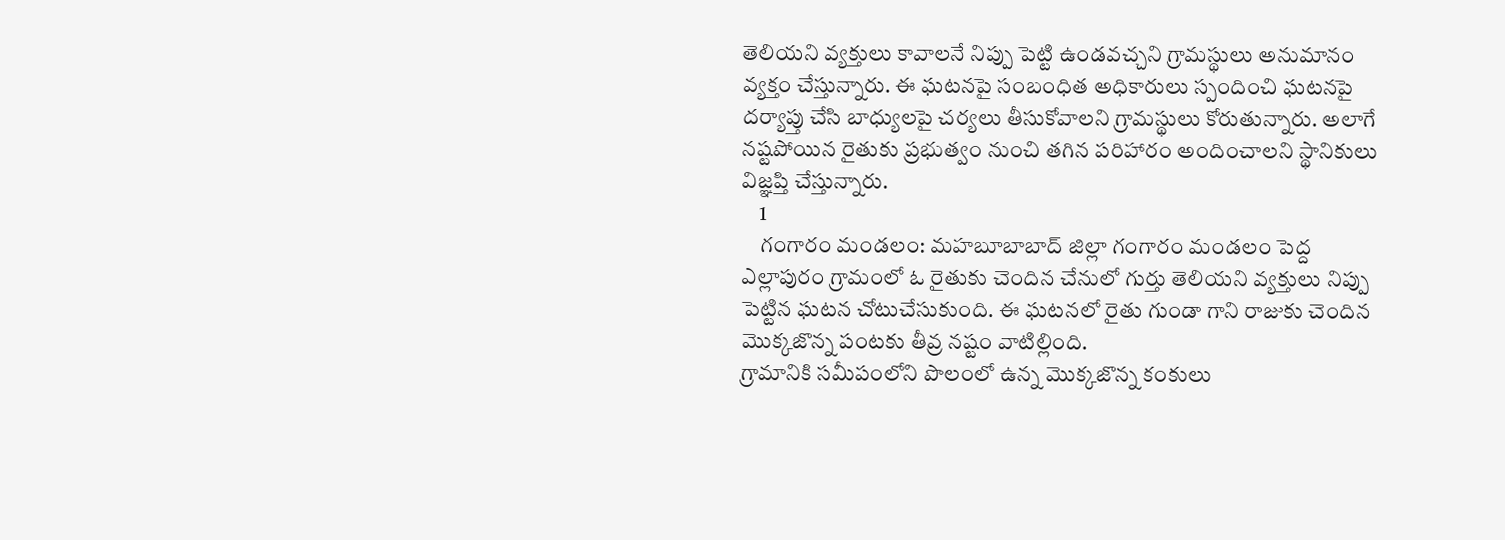తెలియని వ్యక్తులు కావాలనే నిప్పు పెట్టి ఉండవచ్చని గ్రామస్థులు అనుమానం వ్యక్తం చేస్తున్నారు. ఈ ఘటనపై సంబంధిత అధికారులు స్పందించి ఘటనపై దర్యాప్తు చేసి బాధ్యులపై చర్యలు తీసుకోవాలని గ్రామస్థులు కోరుతున్నారు. అలాగే నష్టపోయిన రైతుకు ప్రభుత్వం నుంచి తగిన పరిహారం అందించాలని స్థానికులు విజ్ఞప్తి చేస్తున్నారు.
    1
    గంగారం మండలం: మహబూబాబాద్ జిల్లా గంగారం మండలం పెద్ద ఎల్లాపురం గ్రామంలో ఓ రైతుకు చెందిన చేనులో గుర్తు తెలియని వ్యక్తులు నిప్పు పెట్టిన ఘటన చోటుచేసుకుంది. ఈ ఘటనలో రైతు గుండా గాని రాజుకు చెందిన మొక్కజొన్న పంటకు తీవ్ర నష్టం వాటిల్లింది.
గ్రామానికి సమీపంలోని పొలంలో ఉన్న మొక్కజొన్న కంకులు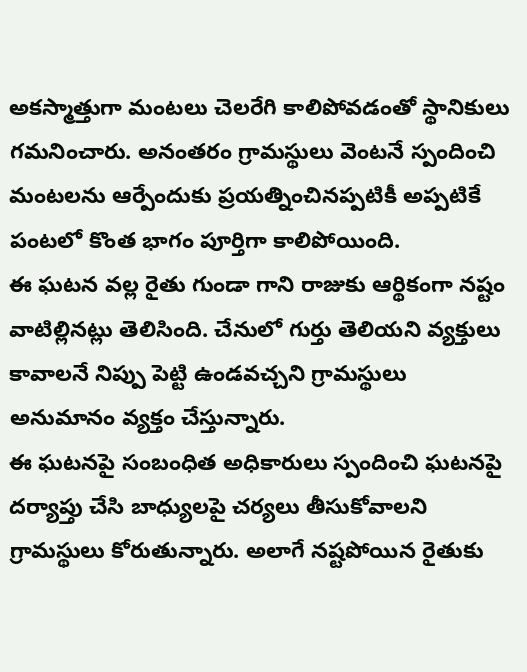అకస్మాత్తుగా మంటలు చెలరేగి కాలిపోవడంతో స్థానికులు గమనించారు. అనంతరం గ్రామస్థులు వెంటనే స్పందించి మంటలను ఆర్పేందుకు ప్రయత్నించినప్పటికీ అప్పటికే పంటలో కొంత భాగం పూర్తిగా కాలిపోయింది.
ఈ ఘటన వల్ల రైతు గుండా గాని రాజుకు ఆర్థికంగా నష్టం వాటిల్లినట్లు తెలిసింది. చేనులో గుర్తు తెలియని వ్యక్తులు కావాలనే నిప్పు పెట్టి ఉండవచ్చని గ్రామస్థులు అనుమానం వ్యక్తం చేస్తున్నారు.
ఈ ఘటనపై సంబంధిత అధికారులు స్పందించి ఘటనపై దర్యాప్తు చేసి బాధ్యులపై చర్యలు తీసుకోవాలని గ్రామస్థులు కోరుతున్నారు. అలాగే నష్టపోయిన రైతుకు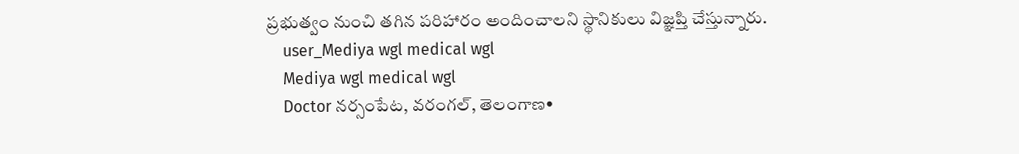ప్రభుత్వం నుంచి తగిన పరిహారం అందించాలని స్థానికులు విజ్ఞప్తి చేస్తున్నారు.
    user_Mediya wgl medical wgl
    Mediya wgl medical wgl
    Doctor నర్సంపేట, వరంగల్, తెలంగాణ•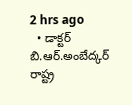2 hrs ago
  • డాక్టర్ బి.ఆర్.అంబేద్కర్ రాష్ట్ర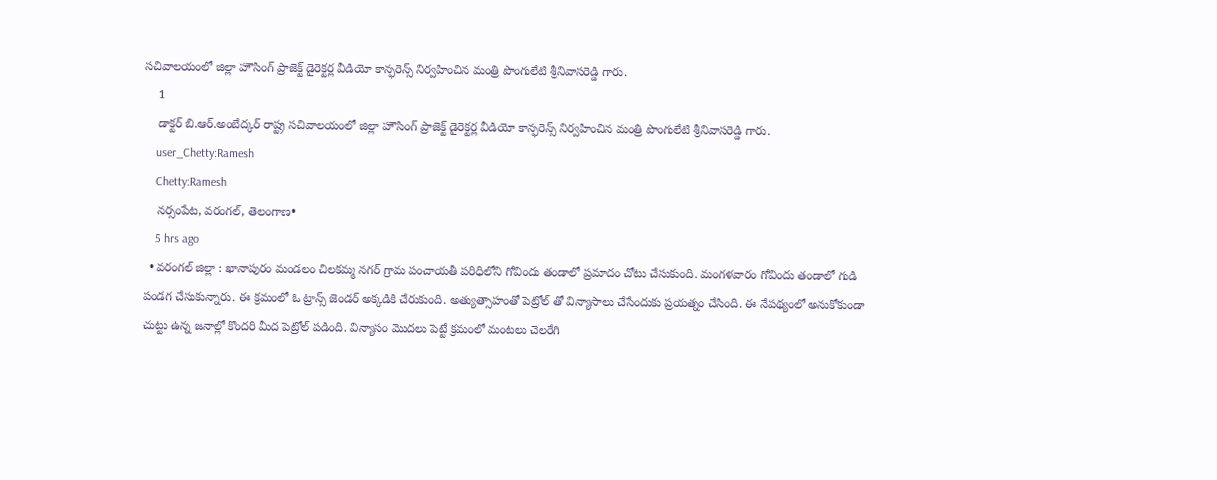సచివాలయంలో జిల్లా హౌసింగ్ ప్రాజెక్ట్ డైరెక్టర్ల వీడియో కాన్ఫరెన్స్ నిర్వహించిన మంత్రి పొంగులేటి శ్రీనివాసరెడ్డి గారు.
    1
    డాక్టర్ బి.ఆర్.అంబేద్కర్ రాష్ట్ర సచివాలయంలో జిల్లా హౌసింగ్ ప్రాజెక్ట్ డైరెక్టర్ల వీడియో కాన్ఫరెన్స్ నిర్వహించిన మంత్రి పొంగులేటి శ్రీనివాసరెడ్డి గారు.
    user_Chetty:Ramesh
    Chetty:Ramesh
    నర్సంపేట, వరంగల్, తెలంగాణ•
    5 hrs ago
  • వరంగల్ జిల్లా : ఖానాపురం మండలం చిలకమ్మ నగర్ గ్రామ పంచాయతీ పరిధిలోని గోవిందు తండాలో ప్రమాదం చోటు చేసుకుంది. మంగళవారం గోవిందు తండాలో గుడి పండగ చేసుకున్నారు. ఈ క్రమంలో ఓ ట్రాన్స్ జెండర్ అక్కడికి చేరుకుంది. అత్యుత్సాహంతో పెట్రోల్ తో విన్యాసాలు చేసేందుకు ప్రయత్నం చేసింది. ఈ నేపథ్యంలో అనుకోకుండా చుట్టు ఉన్న జనాల్లో కొందరి మీద పెట్రోల్ పడింది. విన్యాసం మొదలు పెట్టే క్రమంలో మంటలు చెలరేగి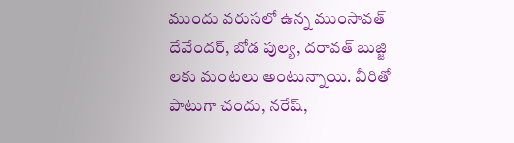ముందు వరుసలో ఉన్న ముంసావత్ దేవేందర్, బోడ పుల్య, దరావత్ బుజ్జి లకు మంటలు అంటున్నాయి. వీరితో పాటుగా చందు, నరేష్,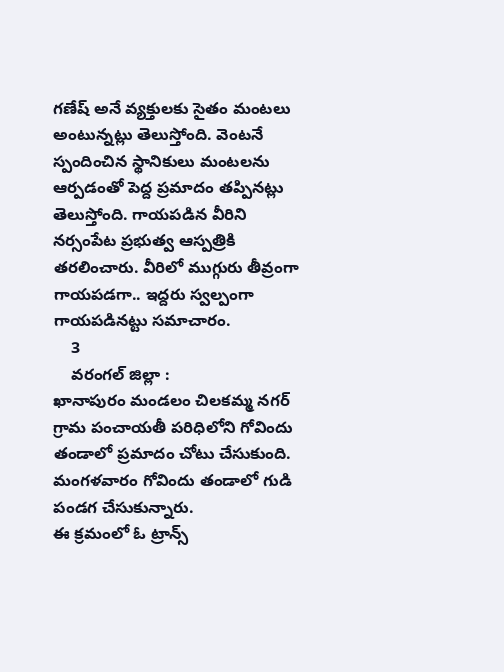గణేష్ అనే వ్యక్తులకు సైతం మంటలు అంటున్నట్లు తెలుస్తోంది. వెంటనే స్పందించిన స్థానికులు మంటలను ఆర్పడంతో పెద్ద ప్రమాదం తప్పినట్లు తెలుస్తోంది. గాయపడిన వీరిని నర్సంపేట ప్రభుత్వ ఆస్పత్రికి తరలించారు. వీరిలో ముగ్గురు తీవ్రంగా గాయపడగా.. ఇద్దరు స్వల్పంగా గాయపడినట్టు సమాచారం.
    3
    వరంగల్ జిల్లా :
ఖానాపురం మండలం చిలకమ్మ నగర్ గ్రామ పంచాయతీ పరిధిలోని గోవిందు తండాలో ప్రమాదం చోటు చేసుకుంది. మంగళవారం గోవిందు తండాలో గుడి పండగ చేసుకున్నారు.
ఈ క్రమంలో ఓ ట్రాన్స్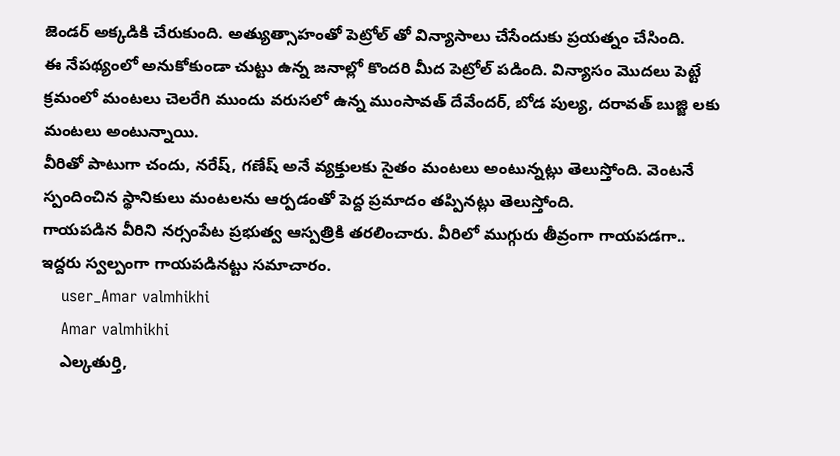జెండర్ అక్కడికి చేరుకుంది. అత్యుత్సాహంతో పెట్రోల్ తో విన్యాసాలు చేసేందుకు ప్రయత్నం చేసింది.
ఈ నేపథ్యంలో అనుకోకుండా చుట్టు ఉన్న జనాల్లో కొందరి మీద పెట్రోల్ పడింది. విన్యాసం మొదలు పెట్టే క్రమంలో మంటలు చెలరేగి ముందు వరుసలో ఉన్న ముంసావత్ దేవేందర్, బోడ పుల్య, దరావత్ బుజ్జి లకు మంటలు అంటున్నాయి.
వీరితో పాటుగా చందు, నరేష్, గణేష్ అనే వ్యక్తులకు సైతం మంటలు అంటున్నట్లు తెలుస్తోంది. వెంటనే స్పందించిన స్థానికులు మంటలను ఆర్పడంతో పెద్ద ప్రమాదం తప్పినట్లు తెలుస్తోంది.
గాయపడిన వీరిని నర్సంపేట ప్రభుత్వ ఆస్పత్రికి తరలించారు. వీరిలో ముగ్గురు తీవ్రంగా గాయపడగా.. ఇద్దరు స్వల్పంగా గాయపడినట్టు సమాచారం.
    user_Amar valmhikhi
    Amar valmhikhi
    ఎల్కతుర్తి,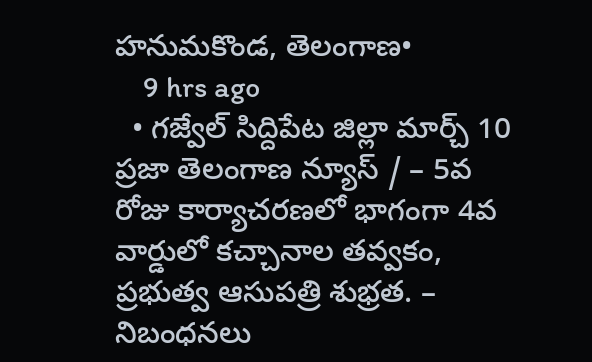హనుమకొండ, తెలంగాణ•
    9 hrs ago
  • గజ్వేల్ సిద్దిపేట జిల్లా మార్చ్ 10 ప్రజా తెలంగాణ న్యూస్ / – 5వ రోజు కార్యాచరణలో భాగంగా 4వ వార్డులో కచ్చానాల తవ్వకం, ప్రభుత్వ ఆసుపత్రి శుభ్రత. – నిబంధనలు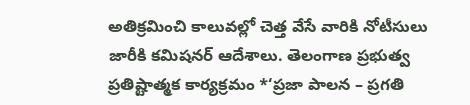అతిక్రమించి కాలువల్లో చెత్త వేసే వారికి నోటీసులు జారీకి కమిషనర్ ఆదేశాలు. తెలంగాణ ప్రభుత్వ ప్రతిష్టాత్మక కార్యక్రమం *‘ప్రజా పాలన – ప్రగతి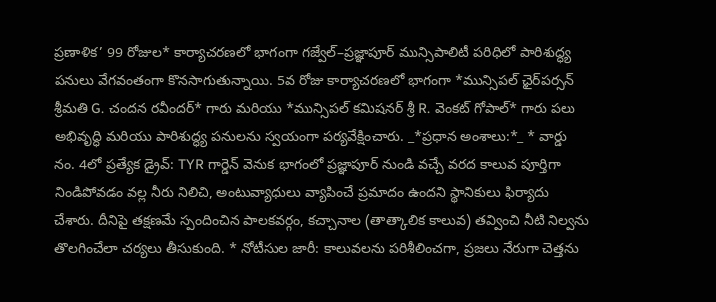ప్రణాళిక’ 99 రోజుల* కార్యాచరణలో భాగంగా గజ్వేల్–ప్రజ్ఞాపూర్ మున్సిపాలిటీ పరిధిలో పారిశుద్ధ్య పనులు వేగవంతంగా కొనసాగుతున్నాయి. 5వ రోజు కార్యాచరణలో భాగంగా *మున్సిపల్ ఛైర్‌పర్సన్ శ్రీమతి G. చందన రవీందర్* గారు మరియు *మున్సిపల్ కమిషనర్ శ్రీ R. వెంకట్ గోపాల్* గారు పలు అభివృద్ధి మరియు పారిశుద్ధ్య పనులను స్వయంగా పర్యవేక్షించారు. _*ప్రధాన అంశాలు:*_ * వార్డు నం. 4లో ప్రత్యేక డ్రైవ్: TYR గార్డెన్ వెనుక భాగంలో ప్రజ్ఞాపూర్ నుండి వచ్చే వరద కాలువ పూర్తిగా నిండిపోవడం వల్ల నీరు నిలిచి, అంటువ్యాధులు వ్యాపించే ప్రమాదం ఉందని స్థానికులు ఫిర్యాదు చేశారు. దీనిపై తక్షణమే స్పందించిన పాలకవర్గం, కచ్చానాల (తాత్కాలిక కాలువ) తవ్వించి నీటి నిల్వను తొలగించేలా చర్యలు తీసుకుంది. * నోటీసుల జారీ: కాలువలను పరిశీలించగా, ప్రజలు నేరుగా చెత్తను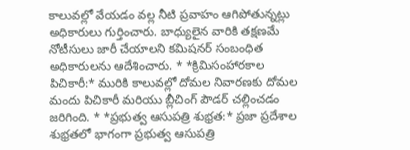కాలువల్లో వేయడం వల్ల నీటి ప్రవాహం ఆగిపోతున్నట్లు అధికారులు గుర్తించారు. బాధ్యులైన వారికి తక్షణమే నోటీసులు జారీ చేయాలని కమిషనర్ సంబంధిత అధికారులను ఆదేశించారు. * *క్రిమిసంహారకాల పిచికారీ:* మురికి కాలువల్లో దోమల నివారణకు దోమల మందు పిచికారీ మరియు బ్లీచింగ్ పౌడర్ చల్లించడం జరిగింది. * *ప్రభుత్వ ఆసుపత్రి శుభ్రత:* ప్రజా ప్రదేశాల శుభ్రతలో భాగంగా ప్రభుత్వ ఆసుపత్రి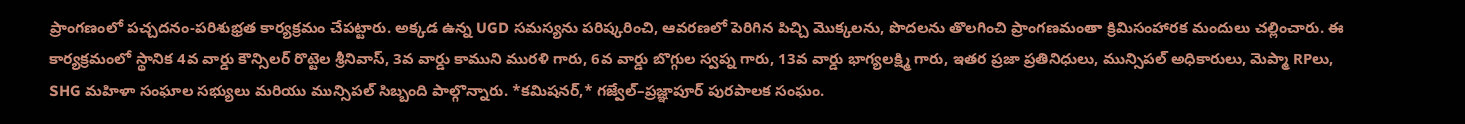ప్రాంగణంలో పచ్చదనం-పరిశుభ్రత కార్యక్రమం చేపట్టారు. అక్కడ ఉన్న UGD సమస్యను పరిష్కరించి, ఆవరణలో పెరిగిన పిచ్చి మొక్కలను, పొదలను తొలగించి ప్రాంగణమంతా క్రిమిసంహారక మందులు చల్లించారు. ఈ కార్యక్రమంలో స్థానిక 4వ వార్డు కౌన్సిలర్ రొట్టెల శ్రీనివాస్, 3వ వార్డు కాముని మురళి గారు, 6వ వార్డు బొగ్గుల స్వప్న గారు, 13వ వార్డు భాగ్యలక్ష్మి గారు, ఇతర ప్రజా ప్రతినిధులు, మున్సిపల్ అధికారులు, మెప్మా RPలు, SHG మహిళా సంఘాల సభ్యులు మరియు మున్సిపల్ సిబ్బంది పాల్గొన్నారు. *కమిషనర్,* గజ్వేల్–ప్రజ్ఞాపూర్ పురపాలక సంఘం.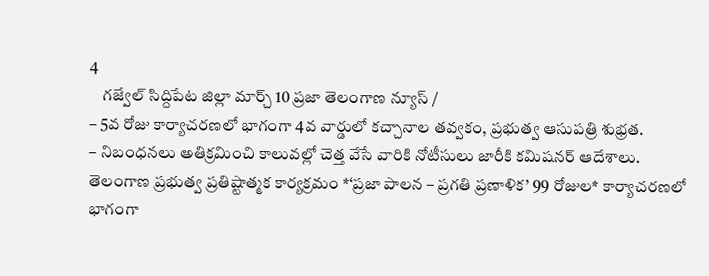4
    గజ్వేల్ సిద్దిపేట జిల్లా మార్చ్ 10 ప్రజా తెలంగాణ న్యూస్ /
– 5వ రోజు కార్యాచరణలో భాగంగా 4వ వార్డులో కచ్చానాల తవ్వకం, ప్రభుత్వ ఆసుపత్రి శుభ్రత.
– నిబంధనలు అతిక్రమించి కాలువల్లో చెత్త వేసే వారికి నోటీసులు జారీకి కమిషనర్ ఆదేశాలు.
తెలంగాణ ప్రభుత్వ ప్రతిష్టాత్మక కార్యక్రమం *‘ప్రజా పాలన – ప్రగతి ప్రణాళిక’ 99 రోజుల* కార్యాచరణలో భాగంగా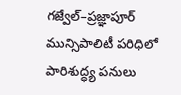గజ్వేల్–ప్రజ్ఞాపూర్ మున్సిపాలిటీ పరిధిలో పారిశుద్ధ్య పనులు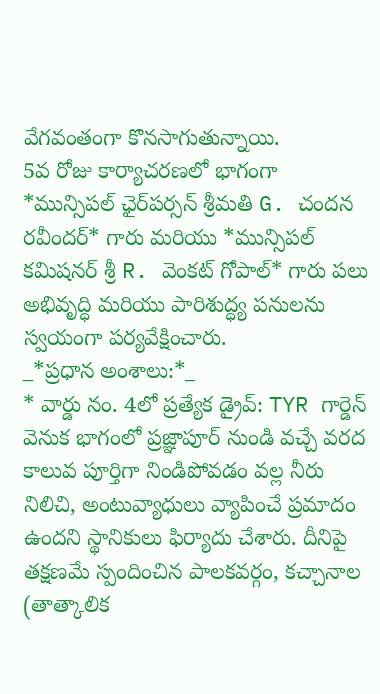వేగవంతంగా కొనసాగుతున్నాయి.
5వ రోజు కార్యాచరణలో భాగంగా *మున్సిపల్ ఛైర్‌పర్సన్ శ్రీమతి G. చందన రవీందర్* గారు మరియు *మున్సిపల్ కమిషనర్ శ్రీ R. వెంకట్ గోపాల్* గారు పలు అభివృద్ధి మరియు పారిశుద్ధ్య పనులను స్వయంగా పర్యవేక్షించారు.
_*ప్రధాన అంశాలు:*_
* వార్డు నం. 4లో ప్రత్యేక డ్రైవ్: TYR గార్డెన్ వెనుక భాగంలో ప్రజ్ఞాపూర్ నుండి వచ్చే వరద కాలువ పూర్తిగా నిండిపోవడం వల్ల నీరు నిలిచి, అంటువ్యాధులు వ్యాపించే ప్రమాదం ఉందని స్థానికులు ఫిర్యాదు చేశారు. దీనిపై తక్షణమే స్పందించిన పాలకవర్గం, కచ్చానాల (తాత్కాలిక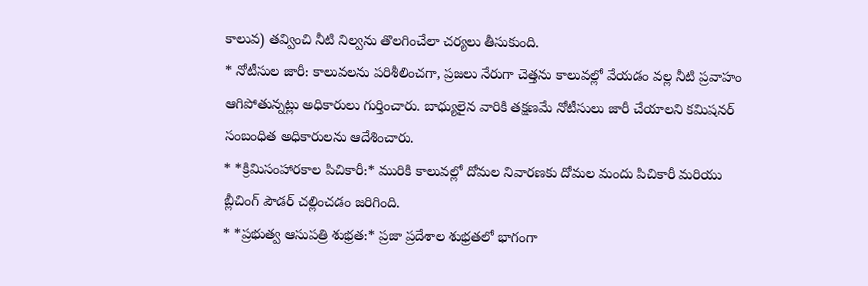కాలువ) తవ్వించి నీటి నిల్వను తొలగించేలా చర్యలు తీసుకుంది.
* నోటీసుల జారీ: కాలువలను పరిశీలించగా, ప్రజలు నేరుగా చెత్తను కాలువల్లో వేయడం వల్ల నీటి ప్రవాహం ఆగిపోతున్నట్లు అధికారులు గుర్తించారు. బాధ్యులైన వారికి తక్షణమే నోటీసులు జారీ చేయాలని కమిషనర్ సంబంధిత అధికారులను ఆదేశించారు.
* *క్రిమిసంహారకాల పిచికారీ:* మురికి కాలువల్లో దోమల నివారణకు దోమల మందు పిచికారీ మరియు బ్లీచింగ్ పౌడర్ చల్లించడం జరిగింది.
* *ప్రభుత్వ ఆసుపత్రి శుభ్రత:* ప్రజా ప్రదేశాల శుభ్రతలో భాగంగా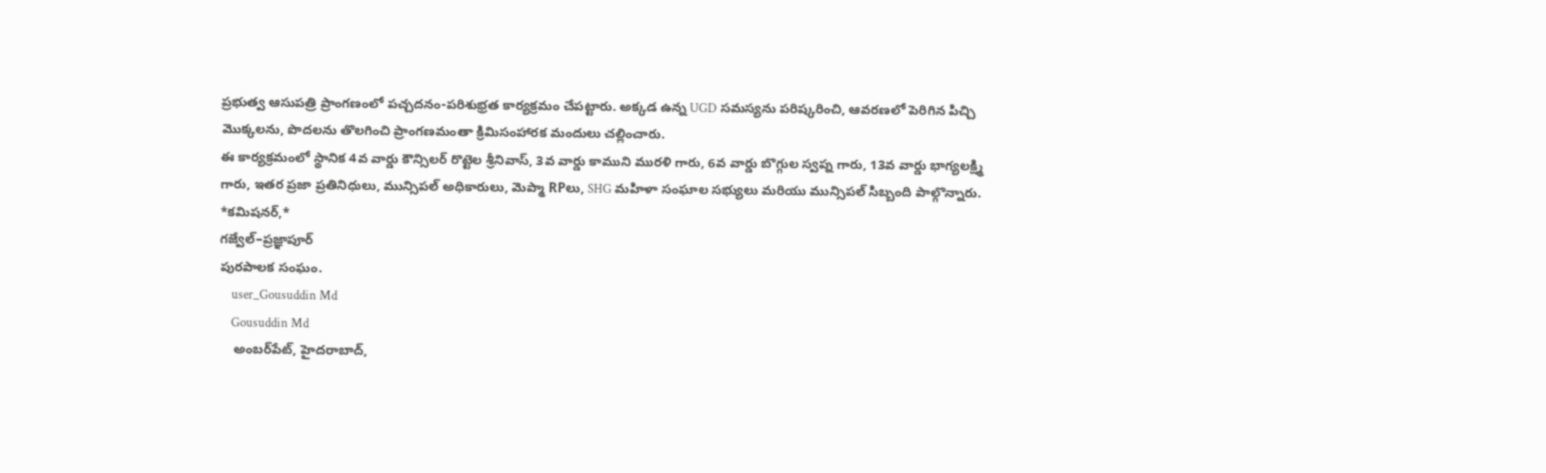ప్రభుత్వ ఆసుపత్రి ప్రాంగణంలో పచ్చదనం-పరిశుభ్రత కార్యక్రమం చేపట్టారు. అక్కడ ఉన్న UGD సమస్యను పరిష్కరించి, ఆవరణలో పెరిగిన పిచ్చి మొక్కలను, పొదలను తొలగించి ప్రాంగణమంతా క్రిమిసంహారక మందులు చల్లించారు.
ఈ కార్యక్రమంలో స్థానిక 4వ వార్డు కౌన్సిలర్ రొట్టెల శ్రీనివాస్, 3వ వార్డు కాముని మురళి గారు, 6వ వార్డు బొగ్గుల స్వప్న గారు, 13వ వార్డు భాగ్యలక్ష్మి గారు, ఇతర ప్రజా ప్రతినిధులు, మున్సిపల్ అధికారులు, మెప్మా RPలు, SHG మహిళా సంఘాల సభ్యులు మరియు మున్సిపల్ సిబ్బంది పాల్గొన్నారు.
*కమిషనర్,*
గజ్వేల్–ప్రజ్ఞాపూర్
పురపాలక సంఘం.
    user_Gousuddin Md
    Gousuddin Md
    అంబర్‌పేట్, హైదరాబాద్,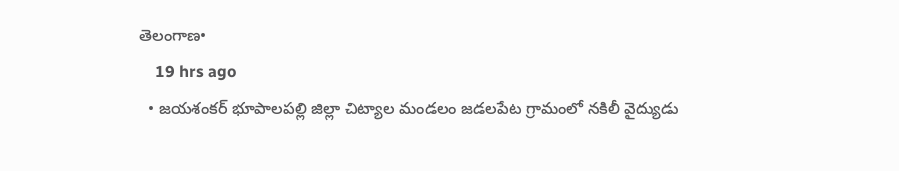తెలంగాణ•
    19 hrs ago
  • జయశంకర్ భూపాలపల్లి జిల్లా చిట్యాల మండలం జడలపేట గ్రామంలో నకిలీ వైద్యుడు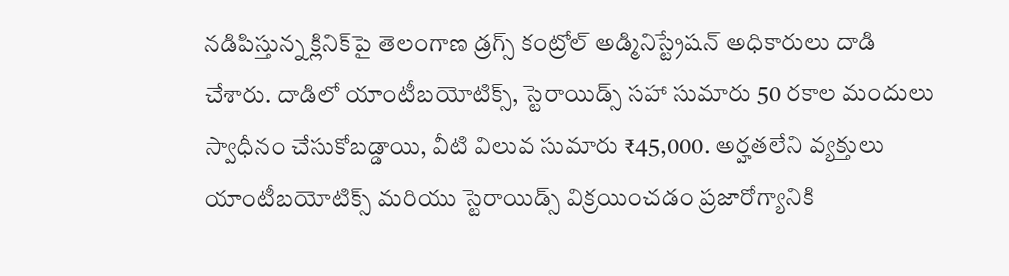నడిపిస్తున్న క్లినిక్‌పై తెలంగాణ డ్రగ్స్ కంట్రోల్ అడ్మినిస్ట్రేషన్ అధికారులు దాడి చేశారు. దాడిలో యాంటీబయోటిక్స్, స్టెరాయిడ్స్ సహా సుమారు 50 రకాల మందులు స్వాధీనం చేసుకోబడ్డాయి, వీటి విలువ సుమారు ₹45,000. అర్హతలేని వ్యక్తులు యాంటీబయోటిక్స్ మరియు స్టెరాయిడ్స్ విక్రయించడం ప్రజారోగ్యానికి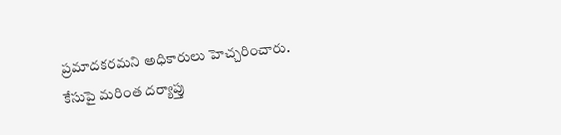ప్రమాదకరమని అధికారులు హెచ్చరించారు. కేసుపై మరింత దర్యాప్తు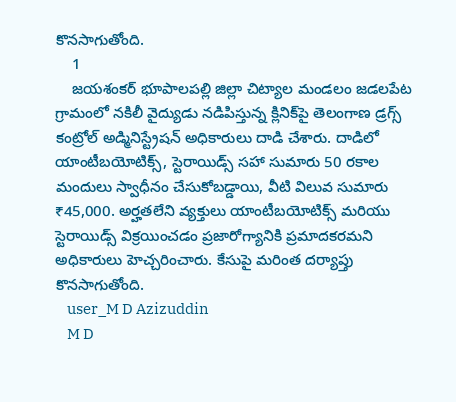కొనసాగుతోంది.
    1
    జయశంకర్ భూపాలపల్లి జిల్లా చిట్యాల మండలం జడలపేట గ్రామంలో నకిలీ వైద్యుడు నడిపిస్తున్న క్లినిక్‌పై తెలంగాణ డ్రగ్స్ కంట్రోల్ అడ్మినిస్ట్రేషన్ అధికారులు దాడి చేశారు. దాడిలో యాంటీబయోటిక్స్, స్టెరాయిడ్స్ సహా సుమారు 50 రకాల మందులు స్వాధీనం చేసుకోబడ్డాయి, వీటి విలువ సుమారు ₹45,000. అర్హతలేని వ్యక్తులు యాంటీబయోటిక్స్ మరియు స్టెరాయిడ్స్ విక్రయించడం ప్రజారోగ్యానికి ప్రమాదకరమని అధికారులు హెచ్చరించారు. కేసుపై మరింత దర్యాప్తు కొనసాగుతోంది.
    user_M D Azizuddin
    M D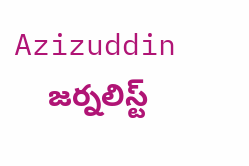Azizuddin
    జర్నలిస్ట్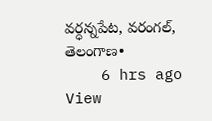వర్ధన్నపేట, వరంగల్, తెలంగాణ•
    6 hrs ago
View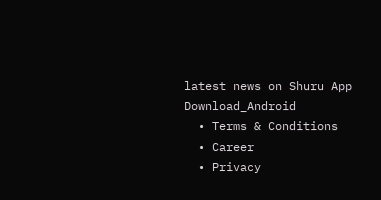latest news on Shuru App
Download_Android
  • Terms & Conditions
  • Career
  • Privacy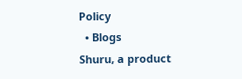Policy
  • Blogs
Shuru, a product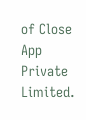of Close App Private Limited.